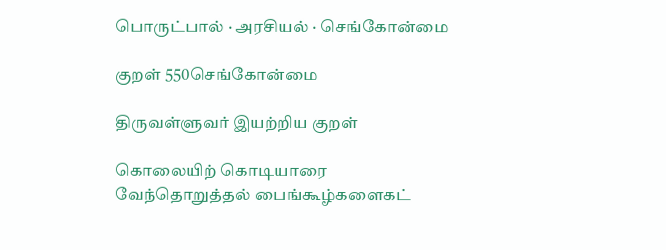பொருட்பால் · அரசியல் · செங்கோன்மை

குறள் 550செங்கோன்மை

திருவள்ளுவர் இயற்றிய குறள்

கொலையிற் கொடியாரை வேந்தொறுத்தல் பைங்கூழ்களைகட்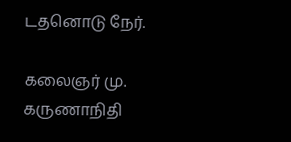டதனொடு நேர்.

கலைஞர் மு. கருணாநிதி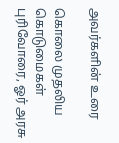அவர்களின் உரை

கொலை முதலிய கொடுமைகள் புரிவோரை, ஓர் அரசு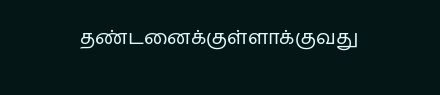தண்டனைக்குள்ளாக்குவது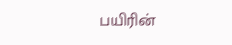பயிரின்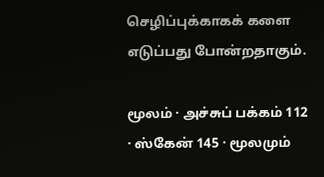செழிப்புக்காகக் களை எடுப்பது போன்றதாகும்.

மூலம் · அச்சுப் பக்கம் 112 · ஸ்கேன் 145 · மூலமும்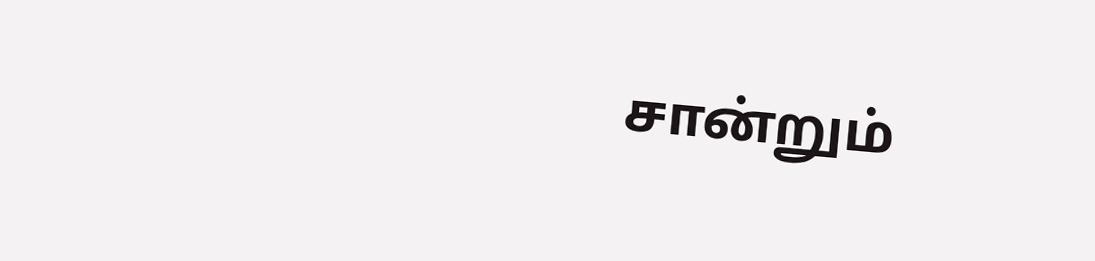சான்றும்